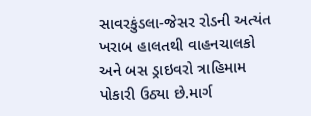સાવરકુંડલા-જેસર રોડની અત્યંત ખરાબ હાલતથી વાહનચાલકો અને બસ ડ્રાઇવરો ત્રાહિમામ પોકારી ઉઠ્યા છે.માર્ગ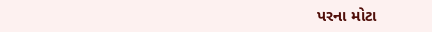પરના મોટા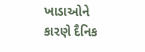ખાડાઓને કારણે દૈનિક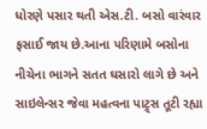ધોરણે પસાર થતી એસ.ટી. બસો વારંવાર ફસાઈ જાય છે.આના પરિણામે બસોના નીચેના ભાગને સતત ઘસારો લાગે છે અને સાઇલેન્સર જેવા મહત્વના પાટ્ર્સ તૂટી રહ્યા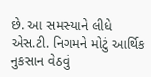છે. આ સમસ્યાને લીધે એસ.ટી. નિગમને મોટું આર્થિક નુકસાન વેઠવું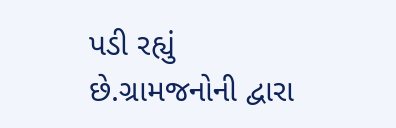પડી રહ્યું છે.ગ્રામજનોની દ્વારા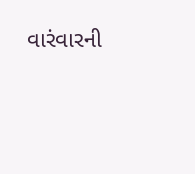વારંવારની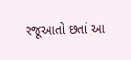રજૂઆતો છતાં આ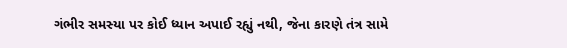ગંભીર સમસ્યા પર કોઈ ધ્યાન અપાઈ રહ્યું નથી, જેના કારણે તંત્ર સામે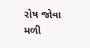રોષ જોવા મળી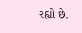રહ્યો છે.